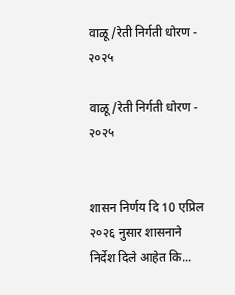वाळू/रेती निर्गती धोरण - २०२५

वाळू/रेती निर्गती धोरण - २०२५


शासन निर्णय दि 10 एप्रिल २०२६ नुसार शासनाने निर्देश दिले आहेत कि...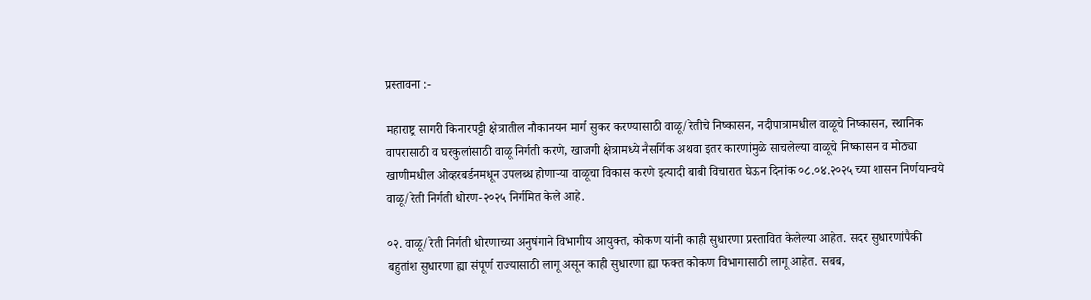प्रस्तावना :-

महाराष्ट्र सागरी किनारपट्टी क्षेत्रातील नौकानयन मार्ग सुकर करण्यासाठी वाळू/रेतीचे निष्कासन, नदीपात्रामधील वाळूचे निष्कासन, स्थानिक वापरासाठी व घरकुलांसाठी वाळू निर्गती करणे, खाजगी क्षेत्रामध्ये नैसर्गिक अथवा इतर कारणांमुळे साचलेल्या वाळूचे निष्कासन व मोठ्या खाणीमधील ओव्हरबर्डनमधून उपलब्ध होणाऱ्या वाळूचा विकास करणे इत्यादी बाबी विचारात घेऊन दिनांक ०८.०४.२०२५ च्या शासन निर्णयान्वये वाळू/रेती निर्गती धोरण-२०२५ निर्गमित केले आहे.

०२. वाळू/रेती निर्गती धोरणाच्या अनुषंगाने विभागीय आयुक्त, कोकण यांनी काही सुधारणा प्रस्तावित केलेल्या आहेत. सदर सुधारणांपैकी बहुतांश सुधारणा ह्या संपूर्ण राज्यासाठी लागू असून काही सुधारणा ह्या फक्त कोकण विभागासाठी लागू आहेत. सबब,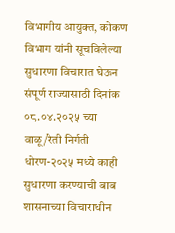विभागीय आयुक्त, कोकण विभाग यांनी सूचविलेल्या सुधारणा विचारात घेऊन संपूर्ण राज्यासाठी दिनांक ०८.०४.२०२५ च्या वाळू/रेती निर्गती धोरण-२०२५ मध्ये काही सुधारणा करण्याची बाब शासनाच्या विचाराधीन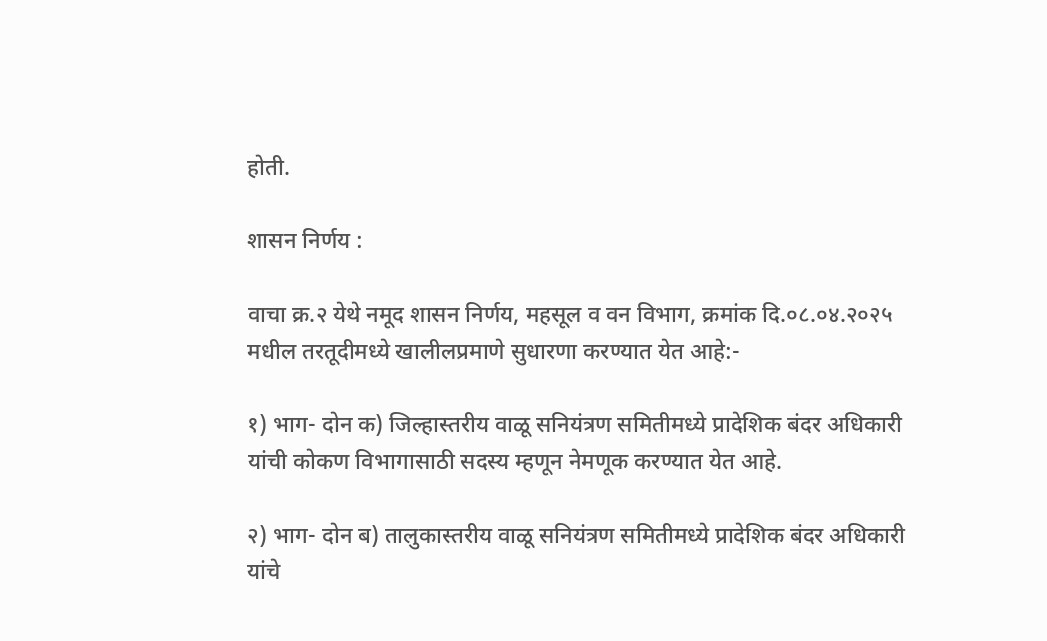होती.

शासन निर्णय :

वाचा क्र.२ येथे नमूद शासन निर्णय, महसूल व वन विभाग, क्रमांक दि.०८.०४.२०२५ मधील तरतूदीमध्ये खालीलप्रमाणे सुधारणा करण्यात येत आहे:-

१) भाग- दोन क) जिल्हास्तरीय वाळू सनियंत्रण समितीमध्ये प्रादेशिक बंदर अधिकारी यांची कोकण विभागासाठी सदस्य म्हणून नेमणूक करण्यात येत आहे.

२) भाग- दोन ब) तालुकास्तरीय वाळू सनियंत्रण समितीमध्ये प्रादेशिक बंदर अधिकारी यांचे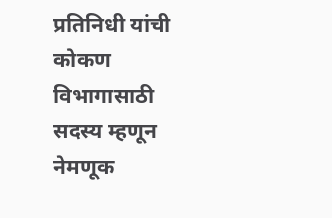प्रतिनिधी यांची कोकण विभागासाठी सदस्य म्हणून नेमणूक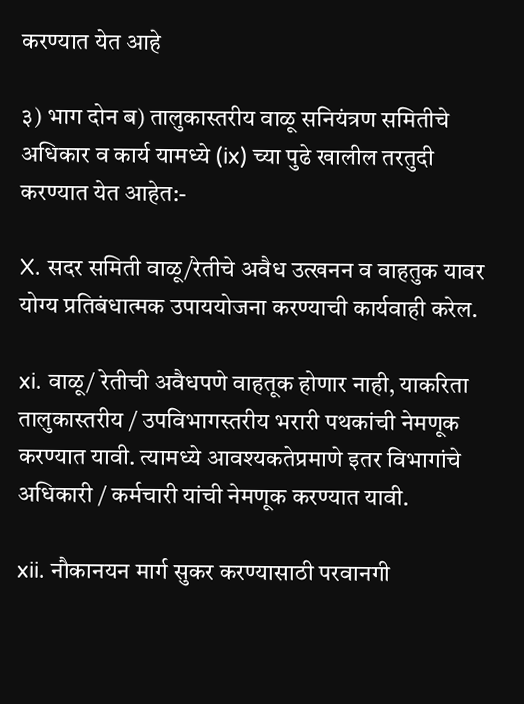करण्यात येत आहे

३) भाग दोन ब) तालुकास्तरीय वाळू सनियंत्रण समितीचे अधिकार व कार्य यामध्ये (ix) च्या पुढे खालील तरतुदी करण्यात येत आहेत:-

X. सदर समिती वाळू/रेतीचे अवैध उत्खनन व वाहतुक यावर योग्य प्रतिबंधात्मक उपाययोजना करण्याची कार्यवाही करेल.

xi. वाळू/ रेतीची अवैधपणे वाहतूक होणार नाही, याकरिता तालुकास्तरीय / उपविभागस्तरीय भरारी पथकांची नेमणूक करण्यात यावी. त्यामध्ये आवश्यकतेप्रमाणे इतर विभागांचे अधिकारी / कर्मचारी यांची नेमणूक करण्यात यावी.

xii. नौकानयन मार्ग सुकर करण्यासाठी परवानगी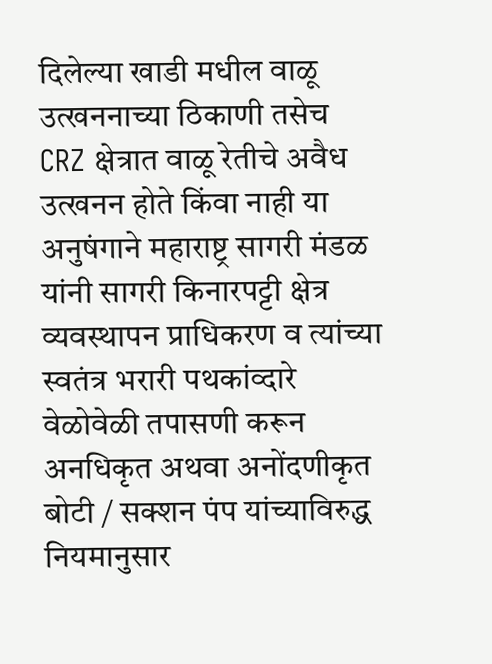दिलेल्या खाडी मधील वाळू उत्खननाच्या ठिकाणी तसेच CRZ क्षेत्रात वाळू रेतीचे अवैध उत्खनन होते किंवा नाही या अनुषंगाने महाराष्ट्र सागरी मंडळ यांनी सागरी किनारपट्टी क्षेत्र व्यवस्थापन प्राधिकरण व त्यांच्या स्वतंत्र भरारी पथकांव्दारे वेळोवेळी तपासणी करून अनधिकृत अथवा अनोंदणीकृत बोटी / सक्शन पंप यांच्याविरुद्ध नियमानुसार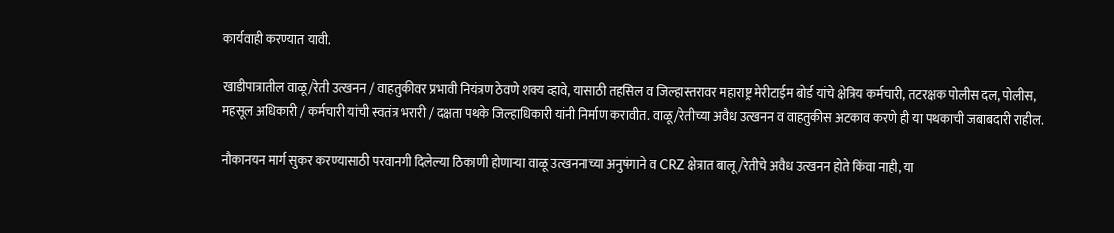कार्यवाही करण्यात यावी.

खाडीपात्रातील वाळू/रेती उत्खनन / वाहतुकीवर प्रभावी नियंत्रण ठेवणे शक्य व्हावे, यासाठी तहसिल व जिल्हास्तरावर महाराष्ट्र मेरीटाईम बोर्ड यांचे क्षेत्रिय कर्मचारी, तटरक्षक पोलीस दल, पोलीस, महसूल अधिकारी / कर्मचारी यांची स्वतंत्र भरारी / दक्षता पथके जिल्हाधिकारी यांनी निर्माण करावीत. वाळू/रेतीच्या अवैध उत्खनन व वाहतुकीस अटकाव करणे ही या पथकाची जबाबदारी राहील.

नौकानयन मार्ग सुकर करण्यासाठी परवानगी दिलेल्या ठिकाणी होणाऱ्या वाळू उत्खननाच्या अनुषंगाने व CRZ क्षेत्रात बालू/रेतीचे अवैध उत्खनन होते किंवा नाही, या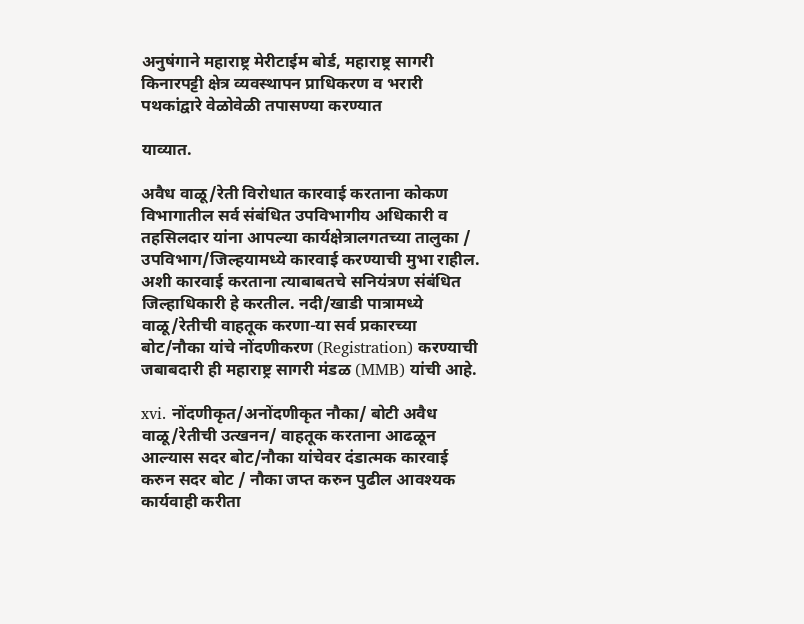अनुषंगाने महाराष्ट्र मेरीटाईम बोर्ड, महाराष्ट्र सागरी किनारपट्टी क्षेत्र व्यवस्थापन प्राधिकरण व भरारी पथकांद्वारे वेळोवेळी तपासण्या करण्यात

याव्यात.

अवैध वाळू/रेती विरोधात कारवाई करताना कोकण विभागातील सर्व संबंधित उपविभागीय अधिकारी व तहसिलदार यांना आपल्या कार्यक्षेत्रालगतच्या तालुका / उपविभाग/जिल्हयामध्ये कारवाई करण्याची मुभा राहील. अशी कारवाई करताना त्याबाबतचे सनियंत्रण संबंधित जिल्हाधिकारी हे करतील. नदी/खाडी पात्रामध्ये वाळू/रेतीची वाहतूक करणा-या सर्व प्रकारच्या बोट/नौका यांचे नोंदणीकरण (Registration) करण्याची जबाबदारी ही महाराष्ट्र सागरी मंडळ (MMB) यांची आहे.

xvi. नोंदणीकृत/अनोंदणीकृत नौका/ बोटी अवैध वाळू/रेतीची उत्खनन/ वाहतूक करताना आढळून आल्यास सदर बोट/नौका यांचेवर दंडात्मक कारवाई करुन सदर बोट / नौका जप्त करुन पुढील आवश्यक कार्यवाही करीता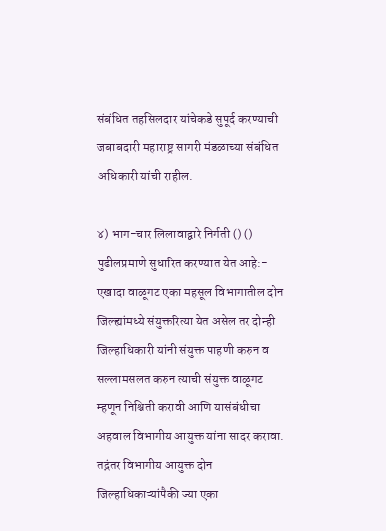संबंधित तहसिलदार यांचेकडे सुपूर्द करण्याची जबाबदारी महाराष्ट्र सागरी मंडळाच्या संबंधित अधिकारी यांची राहील.

४) भाग-चार लिलावाद्वारे निर्गती () () पुढीलप्रमाणे सुधारित करण्यात येत आहे:- एखादा वाळूगट एका महसूल विभागातील दोन जिल्ह्यांमध्ये संयुक्तरित्या येत असेल तर दोन्ही जिल्हाधिकारी यांनी संयुक्त पाहणी करुन व सल्लामसलत करुन त्याची संयुक्त वाळूगट म्हणून निश्चिती करावी आणि यासंबंधीचा अहवाल विभागीय आयुक्त यांना सादर करावा. तद्नंतर विभागीय आयुक्त दोन जिल्हाधिकाऱ्यांपैकी ज्या एका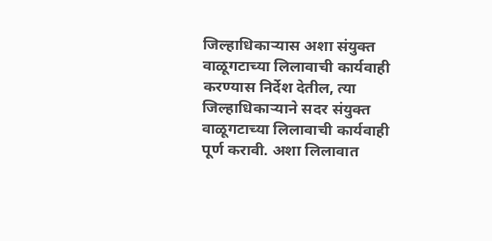जिल्हाधिकाऱ्यास अशा संयुक्त वाळूगटाच्या लिलावाची कार्यवाही करण्यास निर्देश देतील, त्या जिल्हाधिकाऱ्याने सदर संयुक्त वाळूगटाच्या लिलावाची कार्यवाही पूर्ण करावी. अशा लिलावात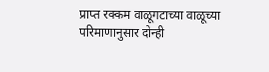प्राप्त रक्कम वाळूगटाच्या वाळूच्या परिमाणानुसार दोन्ही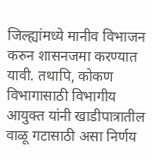जिल्ह्यांमध्ये मानीव विभाजन करुन शासनजमा करण्यात यावी. तथापि, कोकण विभागासाठी विभागीय आयुक्त यांनी खाडीपात्रातील वाळू गटासाठी असा निर्णय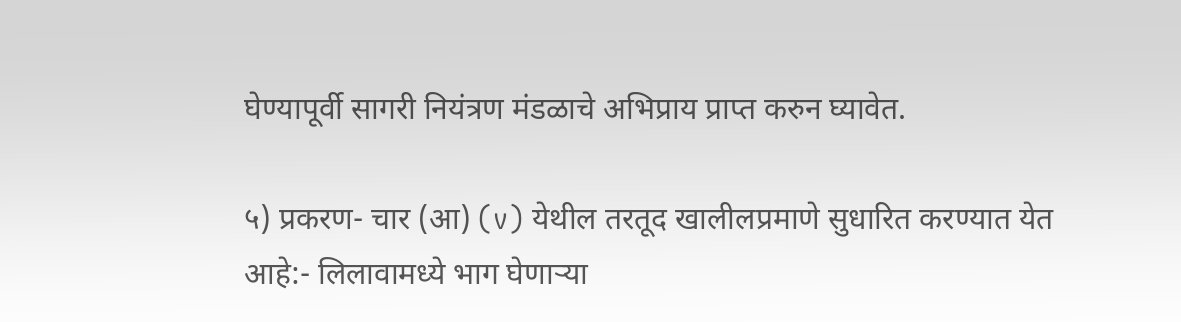घेण्यापूर्वी सागरी नियंत्रण मंडळाचे अभिप्राय प्राप्त करुन घ्यावेत.

५) प्रकरण- चार (आ) (v) येथील तरतूद खालीलप्रमाणे सुधारित करण्यात येत आहे:- लिलावामध्ये भाग घेणाऱ्या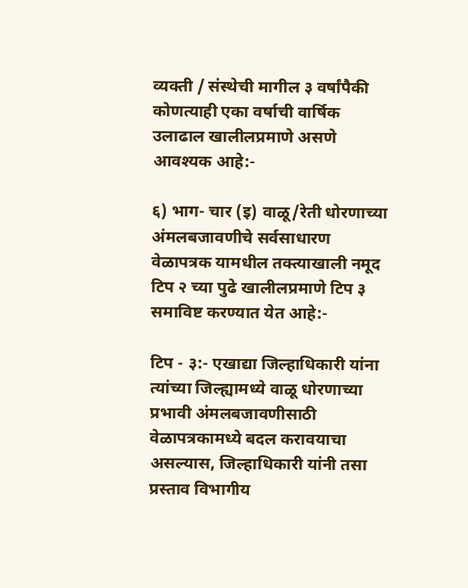व्यक्ती / संस्थेची मागील ३ वर्षांपैकी कोणत्याही एका वर्षाची वार्षिक उलाढाल खालीलप्रमाणे असणे आवश्यक आहे:-

६) भाग- चार (इ) वाळू/रेती धोरणाच्या अंमलबजावणीचे सर्वसाधारण वेळापत्रक यामधील तक्त्याखाली नमूद टिप २ च्या पुढे खालीलप्रमाणे टिप ३ समाविष्ट करण्यात येत आहे:-

टिप - ३:- एखाद्या जिल्हाधिकारी यांना त्यांच्या जिल्ह्यामध्ये वाळू धोरणाच्या प्रभावी अंमलबजावणीसाठी वेळापत्रकामध्ये बदल करावयाचा असल्यास, जिल्हाधिकारी यांनी तसा प्रस्ताव विभागीय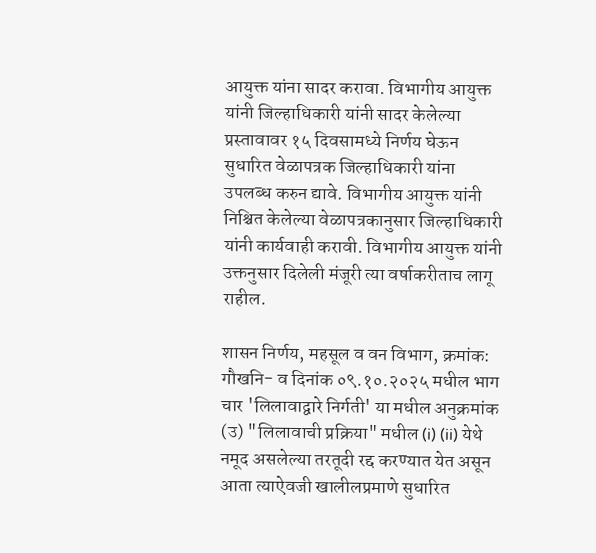आयुक्त यांना सादर करावा. विभागीय आयुक्त यांनी जिल्हाधिकारी यांनी सादर केलेल्या प्रस्तावावर १५ दिवसामध्ये निर्णय घेऊन सुधारित वेळापत्रक जिल्हाधिकारी यांना उपलब्ध करुन द्यावे. विभागीय आयुक्त यांनी निश्चित केलेल्या वेळापत्रकानुसार जिल्हाधिकारी यांनी कार्यवाही करावी. विभागीय आयुक्त यांनी उक्तनुसार दिलेली मंजूरी त्या वर्षाकरीताच लागू राहील.

शासन निर्णय, महसूल व वन विभाग, क्रमांक: गौखनि- व दिनांक ०९.१०.२०२५ मधील भाग चार 'लिलावाद्वारे निर्गती' या मधील अनुक्रमांक (उ) "लिलावाची प्रक्रिया" मधील (i) (ii) येथे नमूद असलेल्या तरतूदी रद्द करण्यात येत असून आता त्याऐवजी खालीलप्रमाणे सुधारित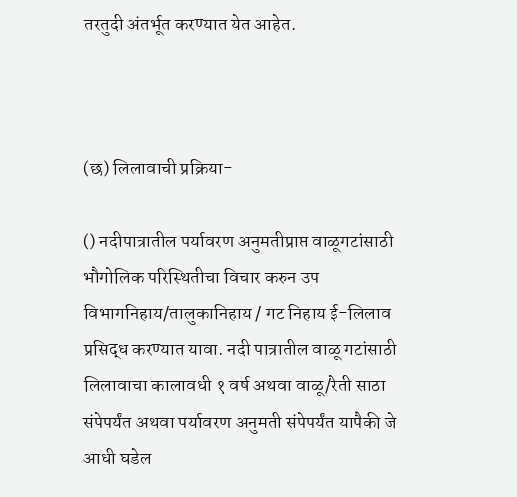तरतुदी अंतर्भूत करण्यात येत आहेत.



(छ) लिलावाची प्रक्रिया-

() नदीपात्रातील पर्यावरण अनुमतीप्राप्त वाळूगटांसाठी भौगोलिक परिस्थितीचा विचार करुन उप विभागनिहाय/तालुकानिहाय / गट निहाय ई-लिलाव प्रसिद्ध करण्यात यावा. नदी पात्रातील वाळू गटांसाठी लिलावाचा कालावधी १ वर्ष अथवा वाळू/रेती साठा संपेपर्यंत अथवा पर्यावरण अनुमती संपेपर्यंत यापैकी जे आधी घडेल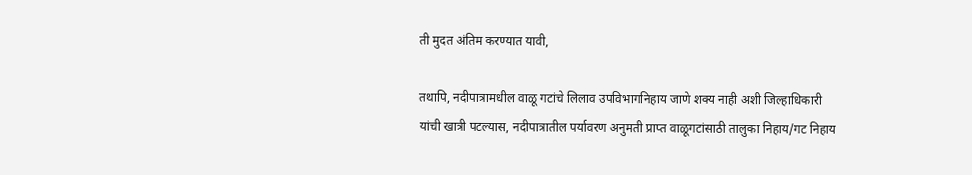ती मुदत अंतिम करण्यात यावी,

तथापि, नदीपात्रामधील वाळू गटांचे लिलाव उपविभागनिहाय जाणे शक्य नाही अशी जिल्हाधिकारी यांची खात्री पटल्यास, नदीपात्रातील पर्यावरण अनुमती प्राप्त वाळूगटांसाठी तालुका निहाय/गट निहाय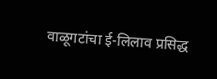वाळूगटांचा ई-लिलाव प्रसिद्ध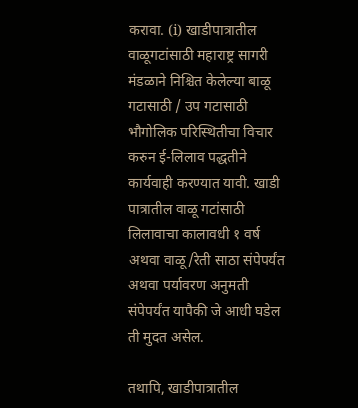करावा. (i) खाडीपात्रातील वाळूगटांसाठी महाराष्ट्र सागरी मंडळाने निश्चित केलेल्या बाळू गटासाठी / उप गटासाठी भौगोलिक परिस्थितीचा विचार करुन ई-लिलाव पद्धतीने कार्यवाही करण्यात यावी. खाडी पात्रातील वाळू गटांसाठी लिलावाचा कालावधी १ वर्ष अथवा वाळू/रेती साठा संपेपर्यंत अथवा पर्यावरण अनुमती संपेपर्यंत यापैकी जे आधी घडेल ती मुदत असेल.

तथापि, खाडीपात्रातील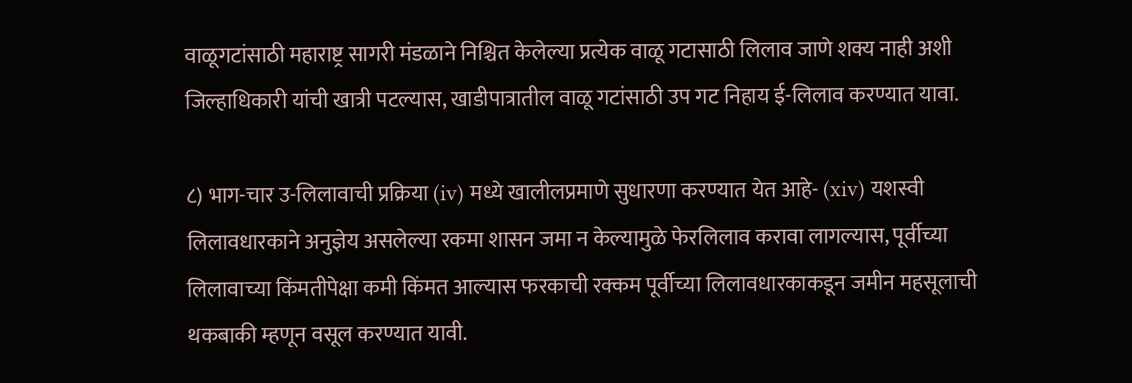वाळूगटांसाठी महाराष्ट्र सागरी मंडळाने निश्चित केलेल्या प्रत्येक वाळू गटासाठी लिलाव जाणे शक्य नाही अशी जिल्हाधिकारी यांची खात्री पटल्यास, खाडीपात्रातील वाळू गटांसाठी उप गट निहाय ई-लिलाव करण्यात यावा.

८) भाग-चार उ-लिलावाची प्रक्रिया (iv) मध्ये खालीलप्रमाणे सुधारणा करण्यात येत आहे- (xiv) यशस्वी लिलावधारकाने अनुज्ञेय असलेल्या रकमा शासन जमा न केल्यामुळे फेरलिलाव करावा लागल्यास, पूर्वीच्या लिलावाच्या किंमतीपेक्षा कमी किंमत आल्यास फरकाची रक्कम पूर्वीच्या लिलावधारकाकडून जमीन महसूलाची थकबाकी म्हणून वसूल करण्यात यावी.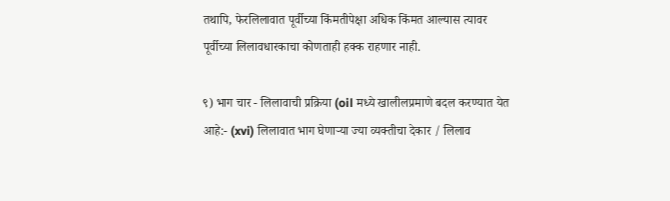तथापि, फेरलिलावात पूर्वीच्या किंमतीपेक्षा अधिक किंमत आल्यास त्यावर पूर्वीच्या लिलावधारकाचा कोणताही हक्क राहणार नाही.

९) भाग चार - लिलावाची प्रक्रिया (oil मध्ये खालीलप्रमाणे बदल करण्यात येत आहे:- (xvi) लिलावात भाग घेणाऱ्या ज्या व्यक्तीचा देकार / लिलाव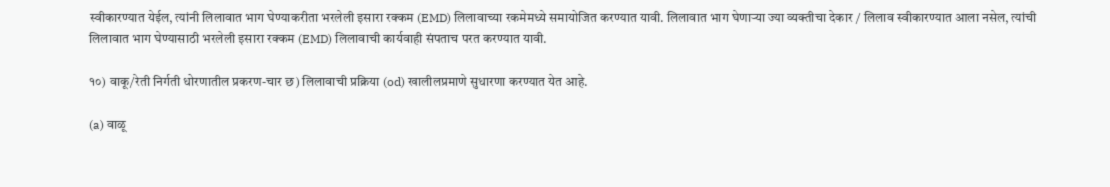स्वीकारण्यात येईल, त्यांनी लिलावात भाग घेण्याकरीता भरलेली इसारा रक्कम (EMD) लिलावाच्या रकमेमध्ये समायोजित करण्यात यावी. लिलावात भाग घेणाऱ्या ज्या व्यक्तीचा देकार / लिलाव स्वीकारण्यात आला नसेल, त्यांची लिलावात भाग घेण्यासाठी भरलेली इसारा रक्कम (EMD) लिलावाची कार्यवाही संपताच परत करण्यात यावी.

१०) वाकू/रेती निर्गती धोरणातील प्रकरण-चार छ) लिलावाची प्रक्रिया (od) खालीलप्रमाणे सुधारणा करण्यात येत आहे.

(a) वाळू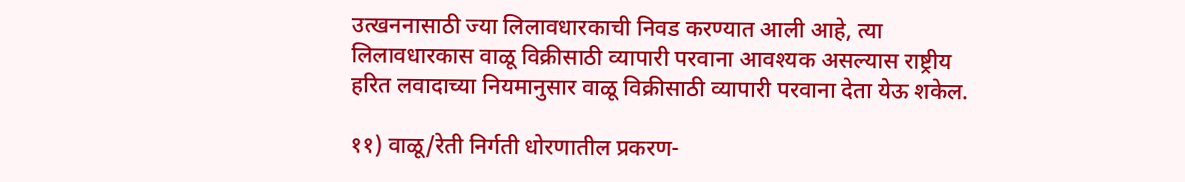उत्खननासाठी ज्या लिलावधारकाची निवड करण्यात आली आहे, त्या लिलावधारकास वाळू विक्रीसाठी व्यापारी परवाना आवश्यक असल्यास राष्ट्रीय हरित लवादाच्या नियमानुसार वाळू विक्रीसाठी व्यापारी परवाना देता येऊ शकेल.

११) वाळू/रेती निर्गती धोरणातील प्रकरण-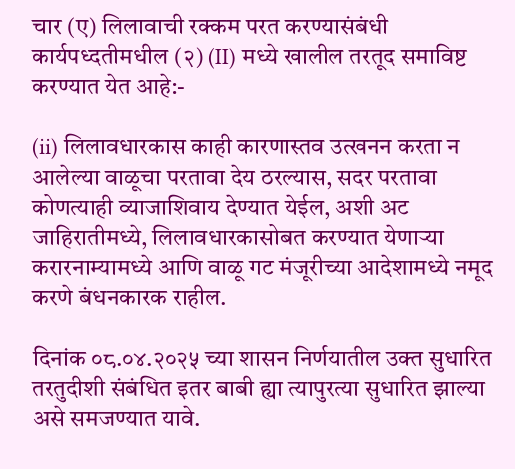चार (ए) लिलावाची रक्कम परत करण्यासंबंधी कार्यपध्दतीमधील (२) (II) मध्ये खालील तरतूद समाविष्ट करण्यात येत आहे:-

(ii) लिलावधारकास काही कारणास्तव उत्खनन करता न आलेल्या वाळूचा परतावा देय ठरल्यास, सदर परतावा कोणत्याही व्याजाशिवाय देण्यात येईल, अशी अट जाहिरातीमध्ये, लिलावधारकासोबत करण्यात येणाऱ्या करारनाम्यामध्ये आणि वाळू गट मंजूरीच्या आदेशामध्ये नमूद करणे बंधनकारक राहील.

दिनांक ०८.०४.२०२५ च्या शासन निर्णयातील उक्त सुधारित तरतुदीशी संबंधित इतर बाबी ह्या त्यापुरत्या सुधारित झाल्या असे समजण्यात यावे.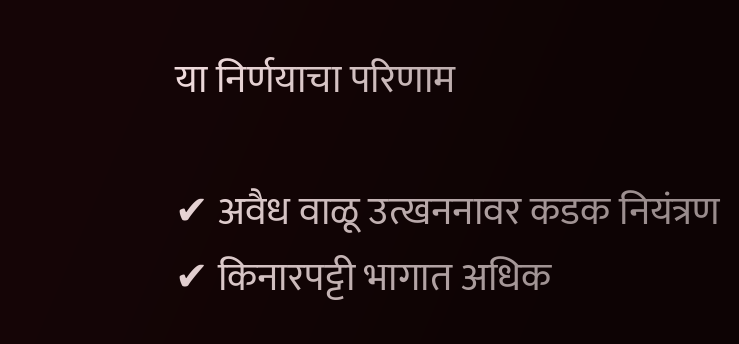या निर्णयाचा परिणाम

✔ अवैध वाळू उत्खननावर कडक नियंत्रण
✔ किनारपट्टी भागात अधिक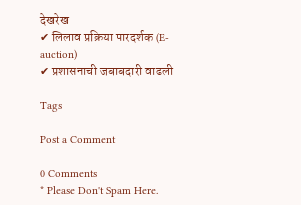देखरेख
✔ लिलाव प्रक्रिया पारदर्शक (E-auction)
✔ प्रशासनाची जबाबदारी वाढली

Tags

Post a Comment

0 Comments
* Please Don't Spam Here.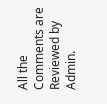All the Comments are Reviewed by Admin.